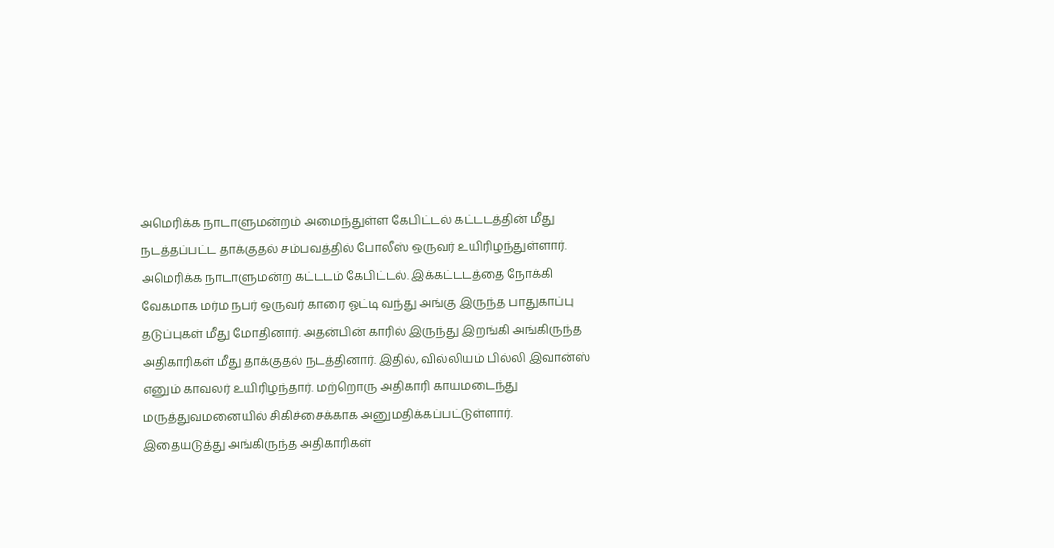அமெரிக்க நாடாளுமன்றம் அமைந்துள்ள கேபிட்டல் கட்டடத்தின் மீது நடத்தப்பட்ட தாக்குதல் சம்பவத்தில் போலீஸ் ஒருவர் உயிரிழந்துள்ளார்.
அமெரிக்க நாடாளுமன்ற கட்டடம் கேபிட்டல். இக்கட்டடத்தை நோக்கி வேகமாக மர்ம நபர் ஒருவர் காரை ஓட்டி வந்து அங்கு இருந்த பாதுகாப்பு தடுப்புகள் மீது மோதினார். அதன்பின் காரில் இருந்து இறங்கி அங்கிருந்த அதிகாரிகள் மீது தாக்குதல் நடத்தினார். இதில், வில்லியம் பில்லி இவான்ஸ் எனும் காவலர் உயிரிழந்தார். மற்றொரு அதிகாரி காயமடைந்து மருத்துவமனையில் சிகிச்சைக்காக அனுமதிக்கப்பட்டுள்ளார். இதையடுத்து அங்கிருந்த அதிகாரிகள்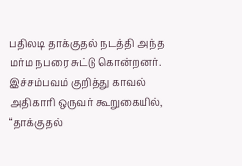பதிலடி தாக்குதல் நடத்தி அந்த மர்ம நபரை சுட்டு கொன்றனர்.
இச்சம்பவம் குறித்து காவல் அதிகாரி ஒருவர் கூறுகையில், “தாக்குதல்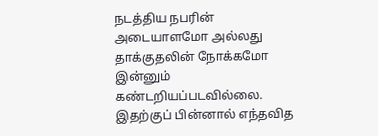நடத்திய நபரின் அடையாளமோ அல்லது தாக்குதலின் நோக்கமோ இன்னும் கண்டறியப்படவில்லை. இதற்குப் பின்னால் எந்தவித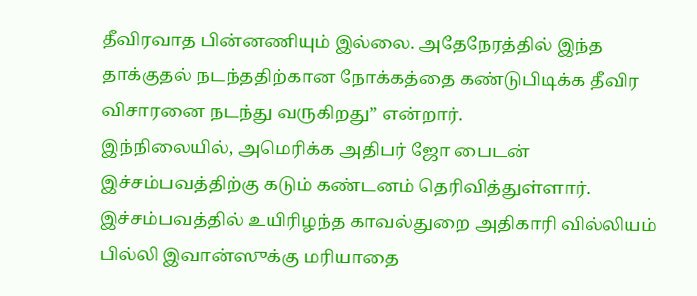தீவிரவாத பின்னணியும் இல்லை. அதேநேரத்தில் இந்த தாக்குதல் நடந்ததிற்கான நோக்கத்தை கண்டுபிடிக்க தீவிர விசாரனை நடந்து வருகிறது” என்றார்.
இந்நிலையில், அமெரிக்க அதிபர் ஜோ பைடன் இச்சம்பவத்திற்கு கடும் கண்டனம் தெரிவித்துள்ளார். இச்சம்பவத்தில் உயிரிழந்த காவல்துறை அதிகாரி வில்லியம் பில்லி இவான்ஸுக்கு மரியாதை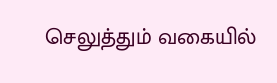செலுத்தும் வகையில்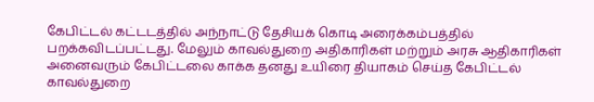கேபிட்டல் கட்டடத்தில் அந்நாட்டு தேசியக் கொடி அரைக்கம்பத்தில் பறக்கவிடப்பட்டது. மேலும் காவல்துறை அதிகாரிகள் மற்றும் அரசு ஆதிகாரிகள் அனைவரும் கேபிட்டலை காக்க தனது உயிரை தியாகம் செய்த கேபிட்டல் காவல்துறை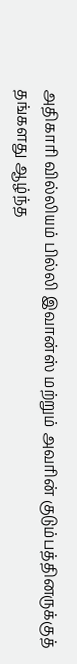அதிகாரி வில்லியம் பில்லி இவான்ஸ் மற்றும் அவரின் குடும்பத்தினருக்குத் தங்களது ஆழ்ந்த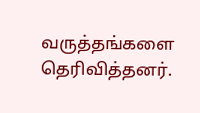வருத்தங்களை தெரிவித்தனர்.